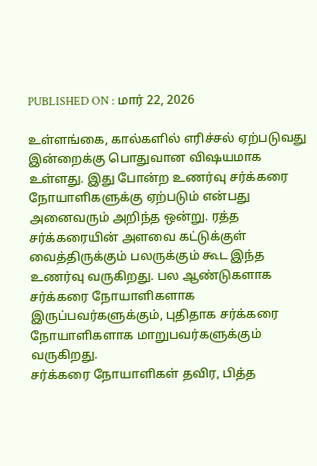PUBLISHED ON : மார் 22, 2026

உள்ளங்கை, கால்களில் எரிச்சல் ஏற்படுவது இன்றைக்கு பொதுவான விஷயமாக உள்ளது. இது போன்ற உணர்வு சர்க்கரை நோயாளிகளுக்கு ஏற்படும் என்பது அனைவரும் அறிந்த ஒன்று. ரத்த சர்க்கரையின் அளவை கட்டுக்குள் வைத்திருக்கும் பலருக்கும் கூட இந்த உணர்வு வருகிறது. பல ஆண்டுகளாக சர்க்கரை நோயாளிகளாக இருப்பவர்களுக்கும், புதிதாக சர்க்கரை நோயாளிகளாக மாறுபவர்களுக்கும் வருகிறது.
சர்க்கரை நோயாளிகள் தவிர, பித்த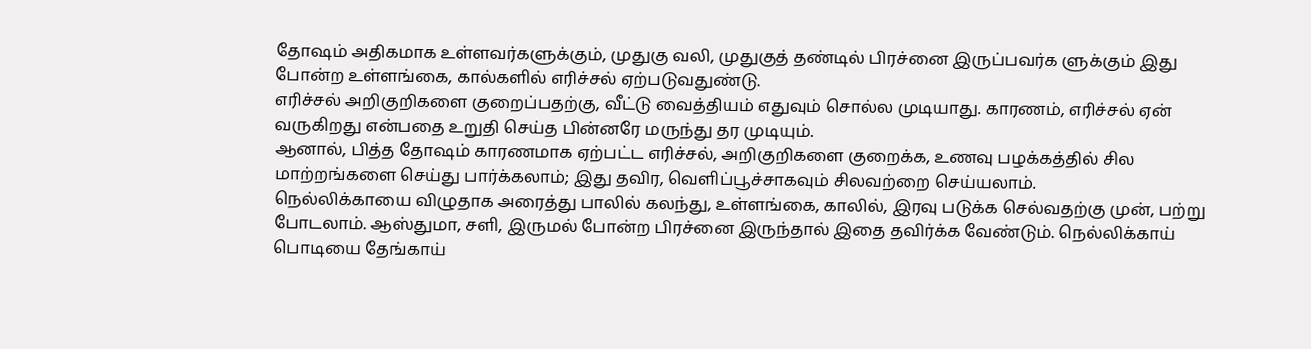தோஷம் அதிகமாக உள்ளவர்களுக்கும், முதுகு வலி, முதுகுத் தண்டில் பிரச்னை இருப்பவர்க ளுக்கும் இது போன்ற உள்ளங்கை, கால்களில் எரிச்சல் ஏற்படுவதுண்டு.
எரிச்சல் அறிகுறிகளை குறைப்பதற்கு, வீட்டு வைத்தியம் எதுவும் சொல்ல முடியாது. காரணம், எரிச்சல் ஏன் வருகிறது என்பதை உறுதி செய்த பின்னரே மருந்து தர முடியும்.
ஆனால், பித்த தோஷம் காரணமாக ஏற்பட்ட எரிச்சல், அறிகுறிகளை குறைக்க, உணவு பழக்கத்தில் சில மாற்றங்களை செய்து பார்க்கலாம்; இது தவிர, வெளிப்பூச்சாகவும் சிலவற்றை செய்யலாம்.
நெல்லிக்காயை விழுதாக அரைத்து பாலில் கலந்து, உள்ளங்கை, காலில், இரவு படுக்க செல்வதற்கு முன், பற்று போடலாம். ஆஸ்துமா, சளி, இருமல் போன்ற பிரச்னை இருந்தால் இதை தவிர்க்க வேண்டும். நெல்லிக்காய் பொடியை தேங்காய்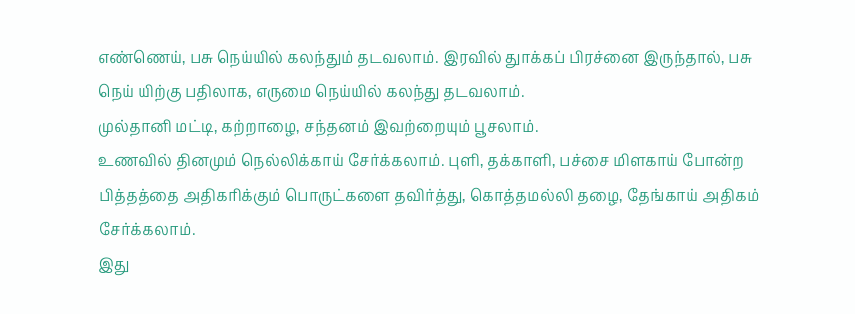எண்ணெய், பசு நெய்யில் கலந்தும் தடவலாம். இரவில் துாக்கப் பிரச்னை இருந்தால், பசு நெய் யிற்கு பதிலாக, எருமை நெய்யில் கலந்து தடவலாம்.
முல்தானி மட்டி, கற்றாழை, சந்தனம் இவற்றையும் பூசலாம்.
உணவில் தினமும் நெல்லிக்காய் சேர்க்கலாம். புளி, தக்காளி, பச்சை மிளகாய் போன்ற பித்தத்தை அதிகரிக்கும் பொருட்களை தவிர்த்து, கொத்தமல்லி தழை, தேங்காய் அதிகம் சேர்க்கலாம்.
இது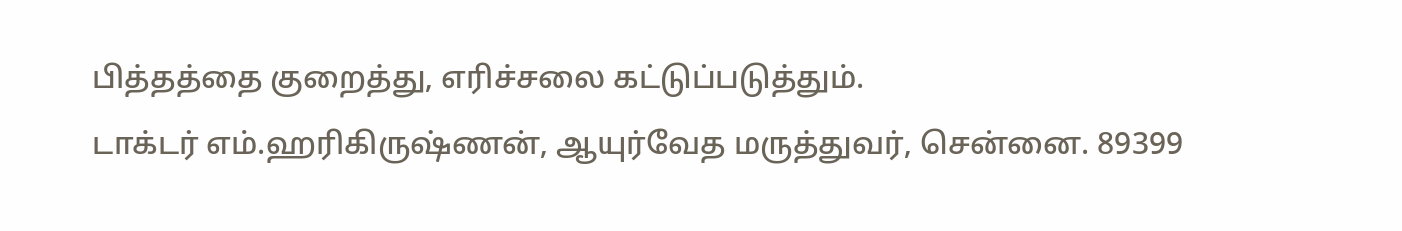பித்தத்தை குறைத்து, எரிச்சலை கட்டுப்படுத்தும்.
டாக்டர் எம்.ஹரிகிருஷ்ணன், ஆயுர்வேத மருத்துவர், சென்னை. 89399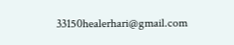33150healerhari@gmail.com